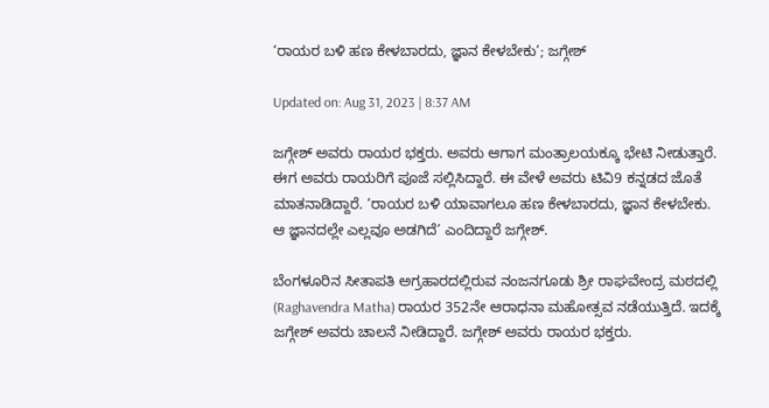‘ರಾಯರ ಬಳಿ ಹಣ ಕೇಳಬಾರದು, ಜ್ಞಾನ ಕೇಳಬೇಕು’; ಜಗ್ಗೇಶ್

Updated on: Aug 31, 2023 | 8:37 AM

ಜಗ್ಗೇಶ್ ಅವರು ರಾಯರ ಭಕ್ತರು. ಅವರು ಆಗಾಗ ಮಂತ್ರಾಲಯಕ್ಕೂ ಭೇಟಿ ನೀಡುತ್ತಾರೆ. ಈಗ ಅವರು ರಾಯರಿಗೆ ಪೂಜೆ ಸಲ್ಲಿಸಿದ್ದಾರೆ. ಈ ವೇಳೆ ಅವರು ಟಿವಿ9 ಕನ್ನಡದ ಜೊತೆ ಮಾತನಾಡಿದ್ದಾರೆ. ‘ರಾಯರ ಬಳಿ ಯಾವಾಗಲೂ ಹಣ ಕೇಳಬಾರದು, ಜ್ಞಾನ ಕೇಳಬೇಕು. ಆ ಜ್ಞಾನದಲ್ಲೇ ಎಲ್ಲವೂ ಅಡಗಿದೆ’ ಎಂದಿದ್ದಾರೆ ಜಗ್ಗೇಶ್.

ಬೆಂಗಳೂರಿನ ಸೀತಾಪತಿ ಅಗ್ರಹಾರದಲ್ಲಿರುವ ನಂಜನಗೂಡು ಶ್ರೀ ರಾಘವೇಂದ್ರ ಮಠದಲ್ಲಿ (Raghavendra Matha) ರಾಯರ 352ನೇ ಆರಾಧನಾ ಮಹೋತ್ಸವ ನಡೆಯುತ್ತಿದೆ. ಇದಕ್ಕೆ ಜಗ್ಗೇಶ್ ಅವರು ಚಾಲನೆ ನೀಡಿದ್ದಾರೆ. ಜಗ್ಗೇಶ್ ಅವರು ರಾಯರ ಭಕ್ತರು.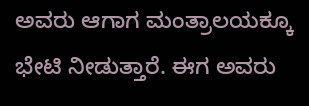ಅವರು ಆಗಾಗ ಮಂತ್ರಾಲಯಕ್ಕೂ ಭೇಟಿ ನೀಡುತ್ತಾರೆ. ಈಗ ಅವರು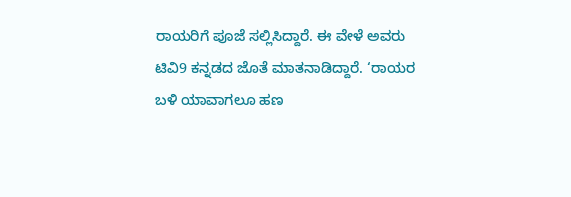ರಾಯರಿಗೆ ಪೂಜೆ ಸಲ್ಲಿಸಿದ್ದಾರೆ. ಈ ವೇಳೆ ಅವರು ಟಿವಿ9 ಕನ್ನಡದ ಜೊತೆ ಮಾತನಾಡಿದ್ದಾರೆ. ‘ರಾಯರ ಬಳಿ ಯಾವಾಗಲೂ ಹಣ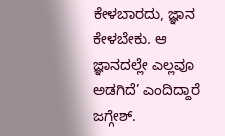ಕೇಳಬಾರದು, ಜ್ಞಾನ ಕೇಳಬೇಕು. ಆ ಜ್ಞಾನದಲ್ಲೇ ಎಲ್ಲವೂ ಅಡಗಿದೆ’ ಎಂದಿದ್ದಾರೆ ಜಗ್ಗೇಶ್.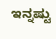ಇನ್ನಷ್ಟು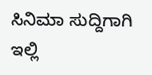ಸಿನಿಮಾ ಸುದ್ದಿಗಾಗಿ ಇಲ್ಲಿ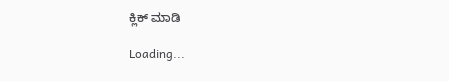ಕ್ಲಿಕ್ ಮಾಡಿ

Loading...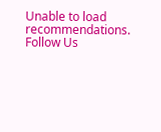Unable to load recommendations.
Follow Us